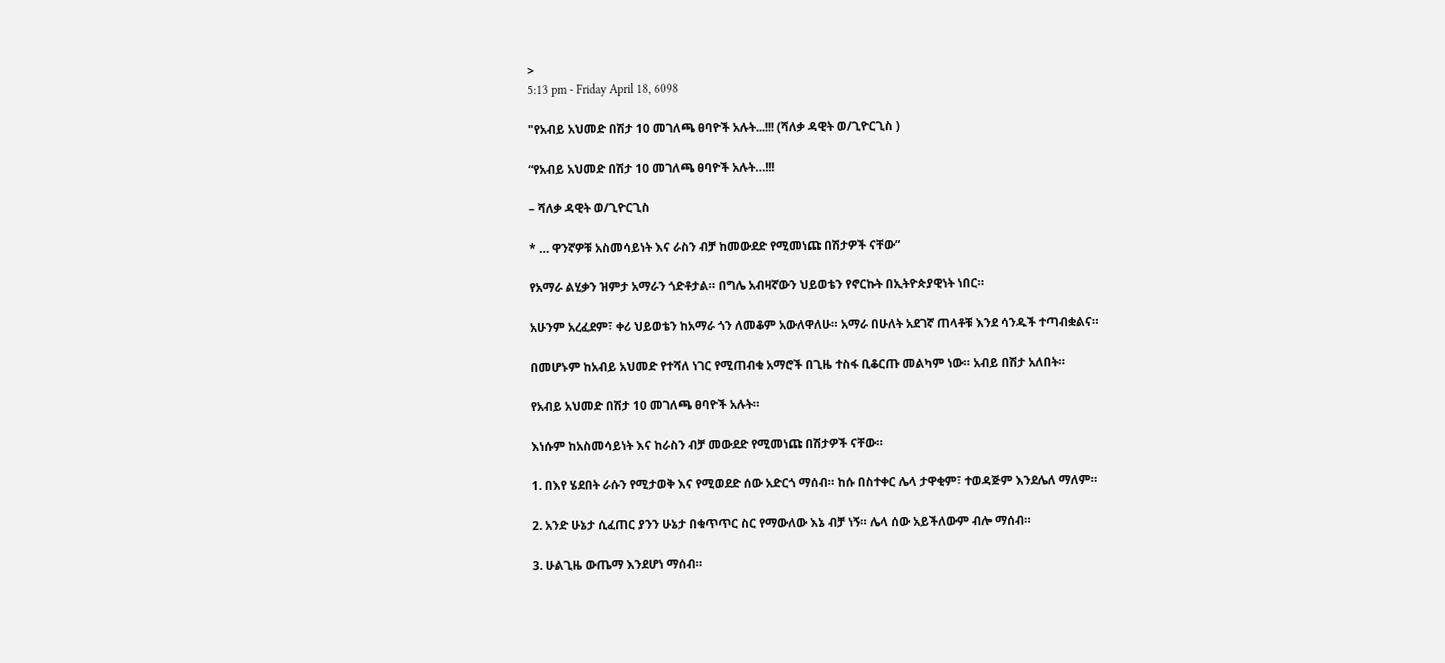>
5:13 pm - Friday April 18, 6098

"የአብይ አህመድ በሽታ 10 መገለጫ ፀባዮች አሉት...!!! (ሻለቃ ዳዊት ወ/ጊዮርጊስ )

“የአብይ አህመድ በሽታ 10 መገለጫ ፀባዮች አሉት…!!!

– ሻለቃ ዳዊት ወ/ጊዮርጊስ

* … ዋንኛዎቹ አስመሳይነት እና ራስን ብቻ ከመውደድ የሚመነጩ በሽታዎች ናቸው”

የአማራ ልሂቃን ዝምታ አማራን ጎድቶታል። በግሌ አብዛኛውን ህይወቴን የኖርኩት በኢትዮጵያዊነት ነበር።

አሁንም አረፈደም፣ ቀሪ ህይወቴን ከአማራ ጎን ለመቆም አውለዋለሁ። አማራ በሁለት አደገኛ ጠላቶቹ እንደ ሳንዱች ተጣብቋልና።

በመሆኑም ከአብይ አህመድ የተሻለ ነገር የሚጠብቁ አማሮች በጊዜ ተስፋ ቢቆርጡ መልካም ነው። አብይ በሽታ አለበት።

የአብይ አህመድ በሽታ 10 መገለጫ ፀባዮች አሉት።

እነሱም ከአስመሳይነት እና ከራስን ብቻ መውደድ የሚመነጩ በሽታዎች ናቸው።

1. በእየ ሄደበት ራሱን የሚታወቅ እና የሚወደድ ሰው አድርጎ ማሰብ። ከሱ በስተቀር ሌላ ታዋቂም፣ ተወዳጅም እንደሌለ ማለም።

2. አንድ ሁኔታ ሲፈጠር ያንን ሁኔታ በቁጥጥር ስር የማውለው እኔ ብቻ ነኝ። ሌላ ሰው አይችለውም ብሎ ማሰብ።

3. ሁልጊዜ ውጤማ እንደሆነ ማሰብ።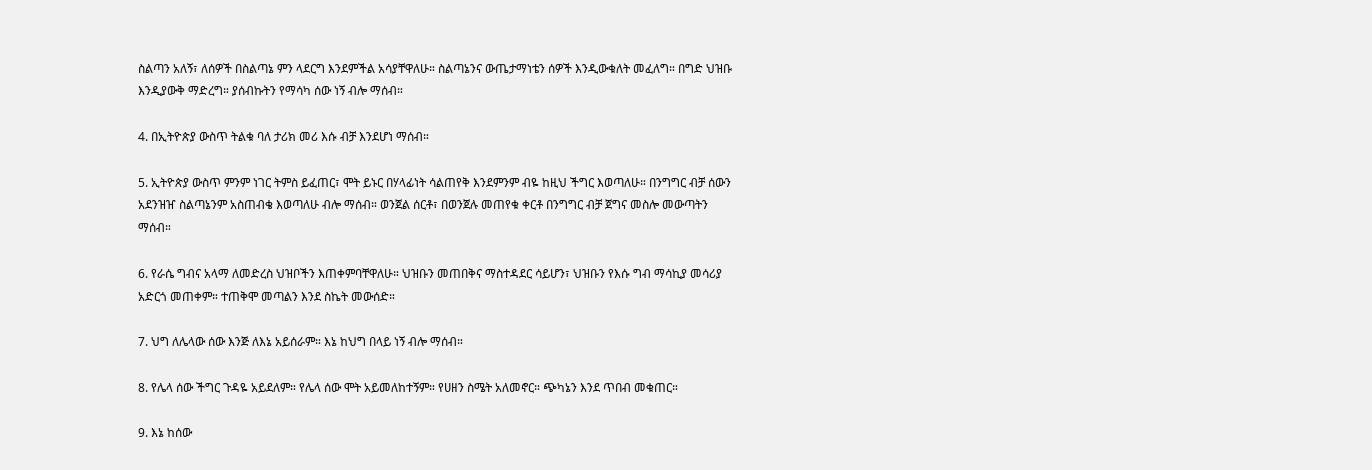ስልጣን አለኝ፣ ለሰዎች በስልጣኔ ምን ላደርግ እንደምችል አሳያቸዋለሁ። ስልጣኔንና ውጤታማነቴን ሰዎች እንዲውቁለት መፈለግ። በግድ ህዝቡ እንዲያውቅ ማድረግ። ያሰብኩትን የማሳካ ሰው ነኝ ብሎ ማሰብ።

4. በኢትዮጵያ ውስጥ ትልቁ ባለ ታሪክ መሪ እሱ ብቻ እንደሆነ ማሰብ።

5. ኢትዮጵያ ውስጥ ምንም ነገር ትምስ ይፈጠር፣ ሞት ይኑር በሃላፊነት ሳልጠየቅ እንደምንም ብዬ ከዚህ ችግር እወጣለሁ። በንግግር ብቻ ሰውን አደንዝዠ ስልጣኔንም አስጠብቄ እወጣለሁ ብሎ ማሰብ። ወንጀል ሰርቶ፣ በወንጀሉ መጠየቁ ቀርቶ በንግግር ብቻ ጀግና መስሎ መውጣትን ማሰብ።

6. የራሴ ግብና አላማ ለመድረስ ህዝቦችን እጠቀምባቸዋለሁ። ህዝቡን መጠበቅና ማስተዳደር ሳይሆን፣ ህዝቡን የእሱ ግብ ማሳኪያ መሳሪያ አድርጎ መጠቀም። ተጠቅሞ መጣልን እንደ ስኬት መውሰድ።

7. ህግ ለሌላው ሰው እንጅ ለእኔ አይሰራም። እኔ ከህግ በላይ ነኝ ብሎ ማሰብ።

8. የሌላ ሰው ችግር ጉዳዬ አይደለም። የሌላ ሰው ሞት አይመለከተኝም። የሀዘን ስሜት አለመኖር። ጭካኔን እንደ ጥበብ መቁጠር።

9. እኔ ከሰው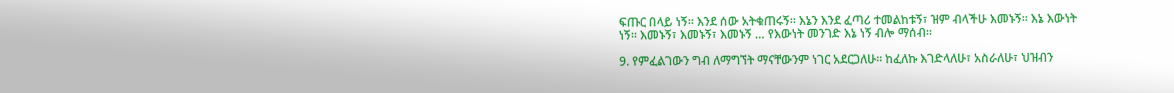ፍጡር በላይ ነኝ። እንደ ሰው አትቁጠሩኝ። እኔን እንደ ፈጣሪ ተመልከቱኝ፣ ዝም ብላችሁ እመኑኝ። እኔ እውነት ነኝ። እመኑኝ፣ እመኑኝ፣ እመኑኝ … የእውነት መንገድ እኔ ነኝ ብሎ ማሰብ።

9. የምፈልገውን ግብ ለማግኘት ማናቸውንም ነገር አደርጋለሁ። ከፈለኩ እገድላለሁ፣ አስራለሁ፣ ህዝብን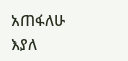አጠፋለሁ እያለ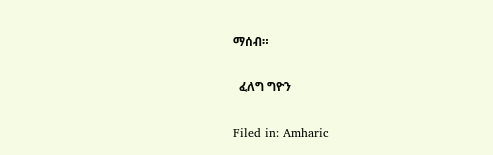ማሰብ።

  ፈለግ ግዮን

Filed in: Amharic